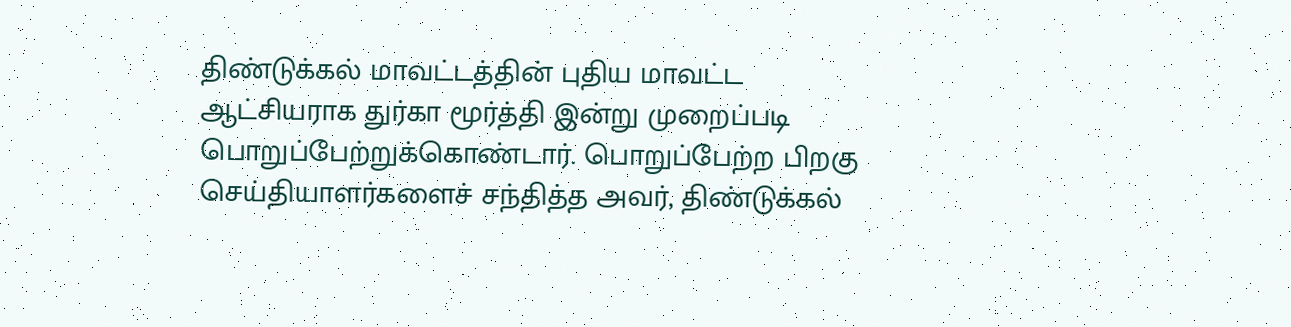திண்டுக்கல் மாவட்டத்தின் புதிய மாவட்ட ஆட்சியராக துர்கா மூர்த்தி இன்று முறைப்படி பொறுப்பேற்றுக்கொண்டார். பொறுப்பேற்ற பிறகு செய்தியாளர்களைச் சந்தித்த அவர், திண்டுக்கல்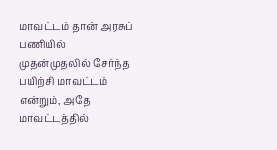மாவட்டம் தான் அரசுப் பணியில் முதன்முதலில் சேர்ந்த பயிற்சி மாவட்டம் என்றும், அதே மாவட்டத்தில்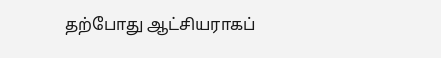தற்போது ஆட்சியராகப்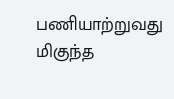பணியாற்றுவது மிகுந்த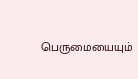பெருமையையும்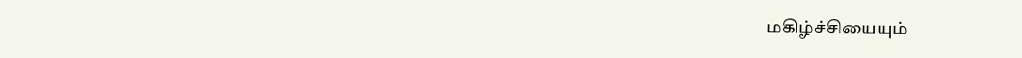மகிழ்ச்சியையும்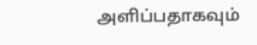அளிப்பதாகவும்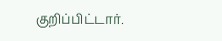குறிப்பிட்டார்.